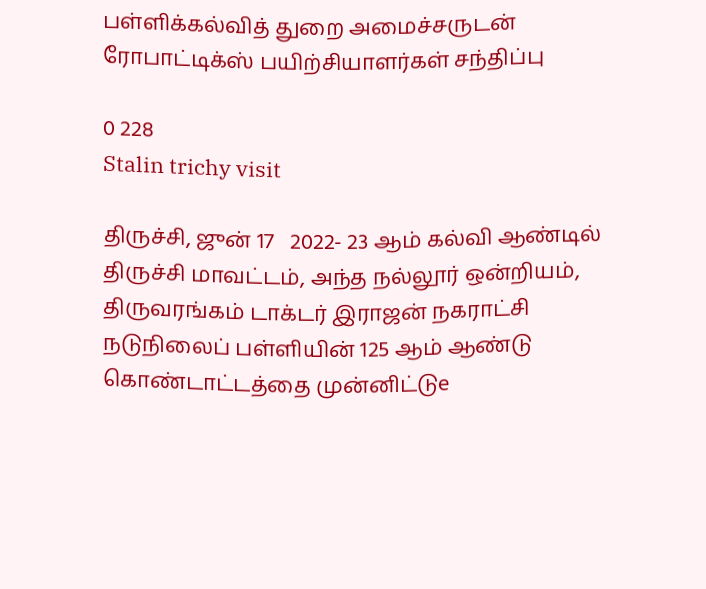பள்ளிக்கல்வித் துறை அமைச்சருடன் ரோபாட்டிக்ஸ் பயிற்சியாளர்கள் சந்திப்பு

0 228
Stalin trichy visit

திருச்சி, ஜுன் 17   2022- 23 ஆம் கல்வி ஆண்டில் திருச்சி மாவட்டம், அந்த நல்லூர் ஒன்றியம், திருவரங்கம் டாக்டர் இராஜன் நகராட்சி நடுநிலைப் பள்ளியின் 125 ஆம் ஆண்டு கொண்டாட்டத்தை முன்னிட்டுe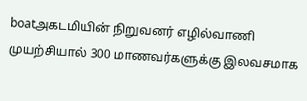boatஅகடமியின் நிறுவனர் எழில்வாணி  முயற்சியால் 300 மாணவர்களுக்கு இலவசமாக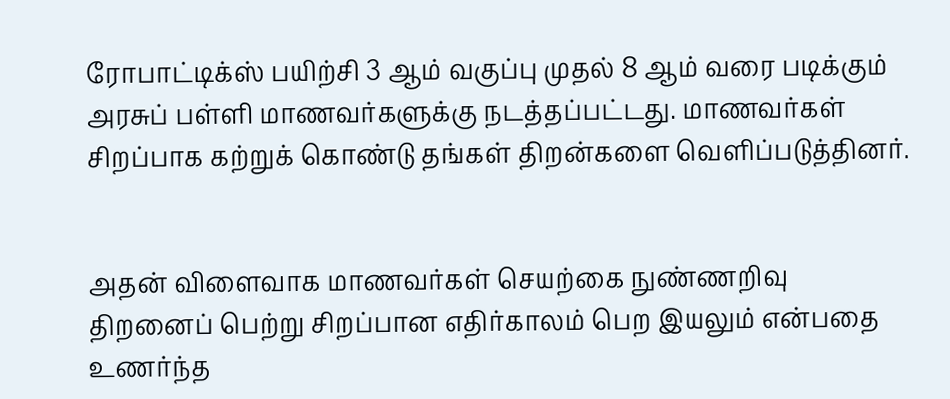ரோபாட்டிக்ஸ் பயிற்சி 3 ஆம் வகுப்பு முதல் 8 ஆம் வரை படிக்கும் அரசுப் பள்ளி மாணவர்களுக்கு நடத்தப்பட்டது. மாணவர்கள் சிறப்பாக கற்றுக் கொண்டு தங்கள் திறன்களை வெளிப்படுத்தினர்.


அதன் விளைவாக மாணவர்கள் செயற்கை நுண்ணறிவு திறனைப் பெற்று சிறப்பான எதிர்காலம் பெற இயலும் என்பதை உணர்ந்த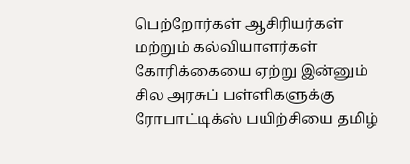பெற்றோர்கள் ஆசிரியர்கள் மற்றும் கல்வியாளர்கள் கோரிக்கையை ஏற்று இன்னும் சில அரசுப் பள்ளிகளுக்கு
ரோபாட்டிக்ஸ் பயிற்சியை தமிழ்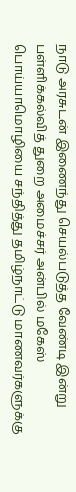நாடு அரசுடன் இணைந்து செயல்படுத்த வேண்டி இன்று பள்ளிக்கல்வித் துறை அமைச்சர் அன்பில் மகேஸ் பொய்யாமொழியை சந்தித்து தமிழ்நாட்டு மாணவர்களுக்கு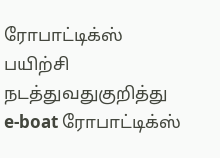ரோபாட்டிக்ஸ்  பயிற்சி நடத்துவதுகுறித்து
e-boat ரோபாட்டிக்ஸ்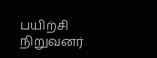பயிற்சி நிறுவனர்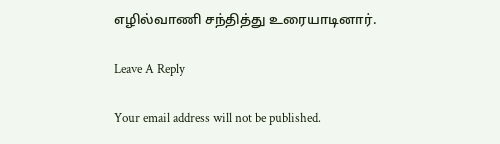எழில்வாணி சந்தித்து உரையாடினார்.

Leave A Reply

Your email address will not be published.